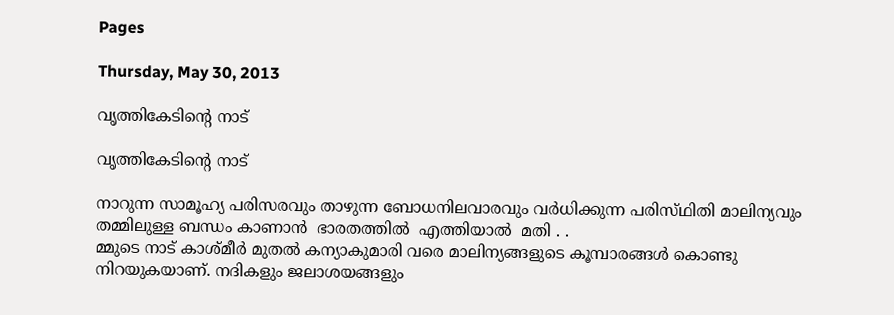Pages

Thursday, May 30, 2013

വൃത്തികേടിന്റെ നാട്‌

വൃത്തികേടിന്റെ നാട്

നാറുന്ന സാമൂഹ്യ പരിസരവും താഴുന്ന ബോധനിലവാരവും വര്‍ധിക്കുന്ന പരിസ്‌ഥിതി മാലിന്യവും തമ്മിലുള്ള ബന്ധം കാണാൻ  ഭാരതത്തിൽ  എത്തിയാൽ  മതി . .
മ്മുടെ നാട്‌ കാശ്‌മീര്‍ മുതല്‍ കന്യാകുമാരി വരെ മാലിന്യങ്ങളുടെ കൂമ്പാരങ്ങള്‍ കൊണ്ടു നിറയുകയാണ്‌. നദികളും ജലാശയങ്ങളും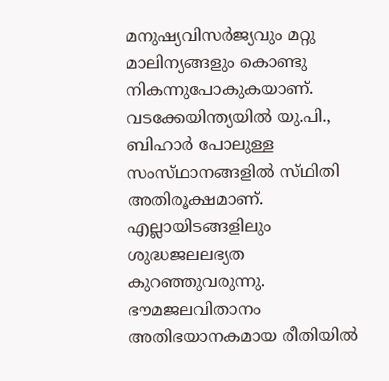മനുഷ്യവിസര്‍ജ്യവും മറ്റു മാലിന്യങ്ങളും കൊണ്ടു നികന്നുപോകുകയാണ്‌. വടക്കേയിന്ത്യയില്‍ യു.പി., ബിഹാര്‍ പോലുള്ള സംസ്‌ഥാനങ്ങളില്‍ സ്‌ഥിതി അതിരൂക്ഷമാണ്‌. എല്ലായിടങ്ങളിലും ശുദ്ധജലലഭ്യത കുറഞ്ഞുവരുന്നു. ഭൗമജലവിതാനം അതിഭയാനകമായ രീതിയില്‍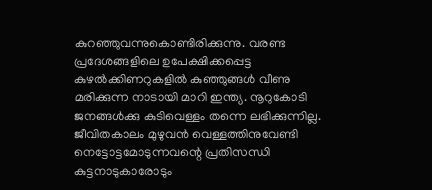കുറഞ്ഞുവന്നുകൊണ്ടിരിക്കുന്നു. വരണ്ട പ്രദേശങ്ങളിലെ ഉപേക്ഷിക്കപ്പെട്ട കുഴല്‍ക്കിണറുകളില്‍ കുഞ്ഞുങ്ങള്‍ വീണു മരിക്കുന്ന നാടായി മാറി ഇന്ത്യ. നൂറുകോടി ജനങ്ങള്‍ക്കു കുടിവെള്ളം തന്നെ ലഭിക്കുന്നില്ല. ജീവിതകാലം മുഴുവന്‍ വെള്ളത്തിനുവേണ്ടി നെട്ടോട്ടമോടുന്നവന്റെ പ്രതിസന്ധി കുട്ടനാടുകാരോടും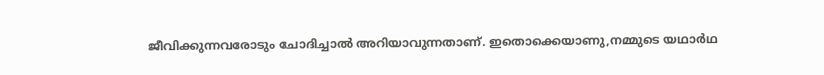ജീവിക്കുന്നവരോടും ചോദിച്ചാല്‍ അറിയാവുന്നതാണ്‌. ഇതൊക്കെയാണു,നമ്മുടെ യഥാര്‍ഥ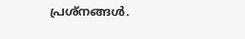പ്രശ്‌നങ്ങള്‍.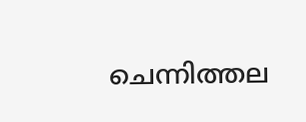ചെന്നിത്തല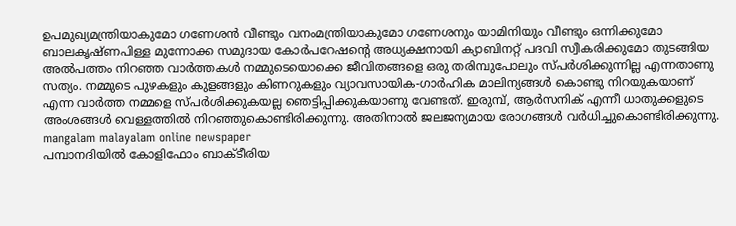ഉപമുഖ്യമന്ത്രിയാകുമോ ഗണേശന്‍ വീണ്ടും വനംമന്ത്രിയാകുമോ ഗണേശനും യാമിനിയും വീണ്ടും ഒന്നിക്കുമോ ബാലകൃഷ്‌ണപിള്ള മുന്നോക്ക സമുദായ കോര്‍പറേഷന്റെ അധ്യക്ഷനായി ക്യാബിനറ്റ്‌ പദവി സ്വീകരിക്കുമോ തുടങ്ങിയ അല്‍പത്തം നിറഞ്ഞ വാര്‍ത്തകള്‍ നമ്മുടെയൊക്കെ ജീവിതങ്ങളെ ഒരു തരിമ്പുപോലും സ്‌പര്‍ശിക്കുന്നില്ല എന്നതാണു സത്യം. നമ്മുടെ പുഴകളും കുളങ്ങളും കിണറുകളും വ്യാവസായിക-ഗാര്‍ഹിക മാലിന്യങ്ങള്‍ കൊണ്ടു നിറയുകയാണ്‌ എന്ന വാര്‍ത്ത നമ്മളെ സ്‌പര്‍ശിക്കുകയല്ല ഞെട്ടിപ്പിക്കുകയാണു വേണ്ടത്‌. ഇരുമ്പ്‌, ആര്‍സനിക്‌ എന്നീ ധാതുക്കളുടെ അംശങ്ങള്‍ വെള്ളത്തില്‍ നിറഞ്ഞുകൊണ്ടിരിക്കുന്നു. അതിനാല്‍ ജലജന്യമായ രോഗങ്ങള്‍ വര്‍ധിച്ചുകൊണ്ടിരിക്കുന്നു.
mangalam malayalam online newspaper
പമ്പാനദിയില്‍ കോളിഫോം ബാക്‌ടീരിയ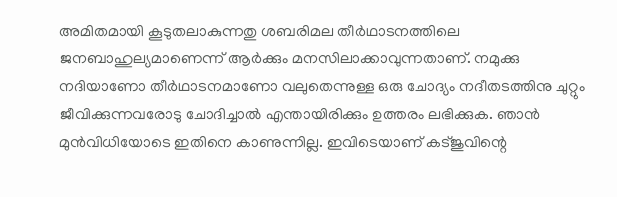അമിതമായി കൂടുതലാകുന്നതു ശബരിമല തീര്‍ഥാടനത്തിലെ ജനബാഹുല്യമാണെന്ന്‌ ആര്‍ക്കും മനസിലാക്കാവുന്നതാണ്‌. നമുക്കു നദിയാണോ തീര്‍ഥാടനമാണോ വലുതെന്നുള്ള ഒരു ചോദ്യം നദീതടത്തിനു ചുറ്റും ജീവിക്കുന്നവരോടു ചോദിച്ചാല്‍ എന്തായിരിക്കും ഉത്തരം ലഭിക്കുക. ഞാന്‍ മുന്‍വിധിയോടെ ഇതിനെ കാണുന്നില്ല. ഇവിടെയാണ്‌ കട്‌ജുവിന്റെ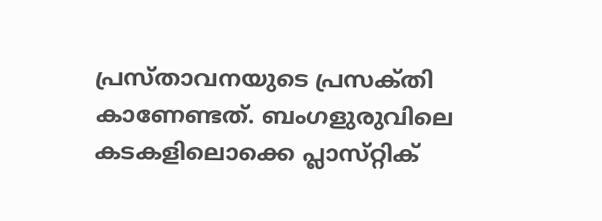പ്രസ്‌താവനയുടെ പ്രസക്‌തി കാണേണ്ടത്‌. ബംഗളുരുവിലെ കടകളിലൊക്കെ പ്ലാസ്‌റ്റിക്‌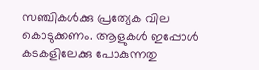സഞ്ചികള്‍ക്കു പ്രത്യേക വില കൊടുക്കണം. ആളുകള്‍ ഇപ്പോള്‍ കടകളിലേക്കു പോകുന്നതു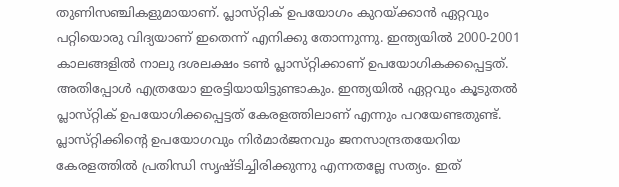തുണിസഞ്ചികളുമായാണ്‌. പ്ലാസ്‌റ്റിക്‌ ഉപയോഗം കുറയ്‌ക്കാന്‍ ഏറ്റവും പറ്റിയൊരു വിദ്യയാണ്‌ ഇതെന്ന്‌ എനിക്കു തോന്നുന്നു. ഇന്ത്യയില്‍ 2000-2001 കാലങ്ങളില്‍ നാലു ദശലക്ഷം ടണ്‍ പ്ലാസ്‌റ്റിക്കാണ്‌ ഉപയോഗികക്കപ്പെട്ടത്‌. അതിപ്പോള്‍ എത്രയോ ഇരട്ടിയായിട്ടുണ്ടാകും. ഇന്ത്യയില്‍ ഏറ്റവും കൂടുതല്‍ പ്ലാസ്‌റ്റിക്‌ ഉപയോഗിക്കപ്പെട്ടത്‌ കേരളത്തിലാണ്‌ എന്നും പറയേണ്ടതുണ്ട്‌. പ്ലാസ്‌റ്റിക്കിന്റെ ഉപയോഗവും നിര്‍മാര്‍ജനവും ജനസാന്ദ്രതയേറിയ കേരളത്തില്‍ പ്രതിന്ധി സൃഷ്‌ടിച്ചിരിക്കുന്നു എന്നതല്ലേ സത്യം. ഇത്‌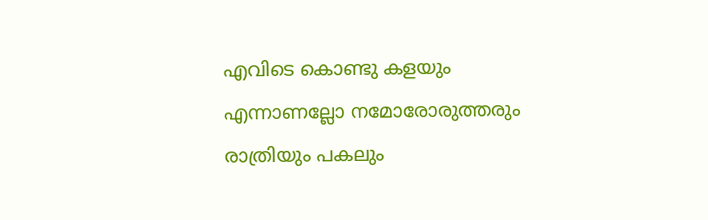എവിടെ കൊണ്ടു കളയും എന്നാണല്ലോ നമോരോരുത്തരും രാത്രിയും പകലും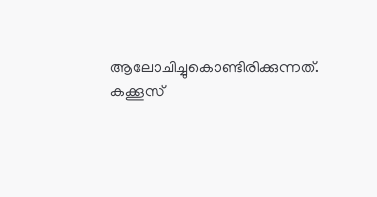ആലോചിച്ചുകൊണ്ടിരിക്കുന്നത്‌.
കക്കൂസ്‌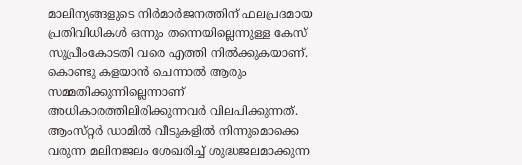മാലിന്യങ്ങളുടെ നിര്‍മാര്‍ജനത്തിന്‌ ഫലപ്രദമായ പ്രതിവിധികള്‍ ഒന്നും തന്നെയില്ലെന്നുള്ള കേസ്‌ സുപ്രീംകോടതി വരെ എത്തി നില്‍ക്കുകയാണ്‌. കൊണ്ടു കളയാന്‍ ചെന്നാല്‍ ആരും സമ്മതിക്കുന്നില്ലെന്നാണ്‌ അധികാരത്തിലിരിക്കുന്നവര്‍ വിലപിക്കുന്നത്‌. ആംസ്‌റ്റര്‍ ഡാമില്‍ വീടുകളില്‍ നിന്നുമൊക്കെ വരുന്ന മലിനജലം ശേഖരിച്ച്‌ ശുദ്ധജലമാക്കുന്ന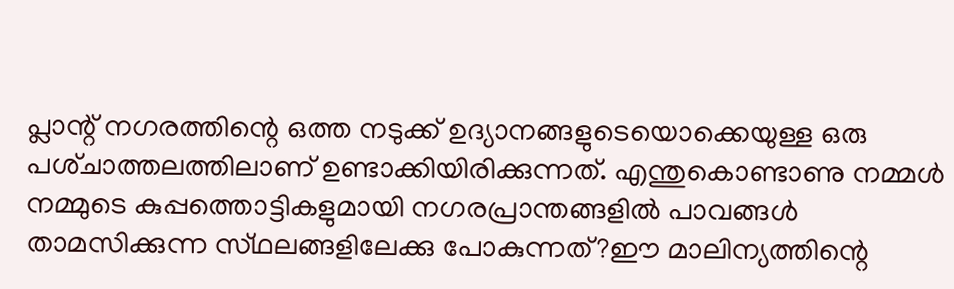പ്ലാന്റ്‌ നഗരത്തിന്റെ ഒത്ത നടുക്ക്‌ ഉദ്യാനങ്ങളുടെയൊക്കെയുള്ള ഒരു പശ്‌ചാത്തലത്തിലാണ്‌ ഉണ്ടാക്കിയിരിക്കുന്നത്‌. എന്തുകൊണ്ടാണു നമ്മള്‍ നമ്മുടെ കുപ്പത്തൊട്ടികളുമായി നഗരപ്രാന്തങ്ങളില്‍ പാവങ്ങള്‍ താമസിക്കുന്ന സ്‌ഥലങ്ങളിലേക്കു പോകുന്നത്‌?ഈ മാലിന്യത്തിന്റെ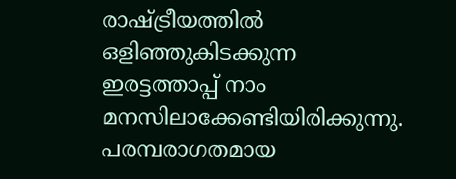രാഷ്‌ട്രീയത്തില്‍ ഒളിഞ്ഞുകിടക്കുന്ന ഇരട്ടത്താപ്പ്‌ നാം മനസിലാക്കേണ്ടിയിരിക്കുന്നു. പരമ്പരാഗതമായ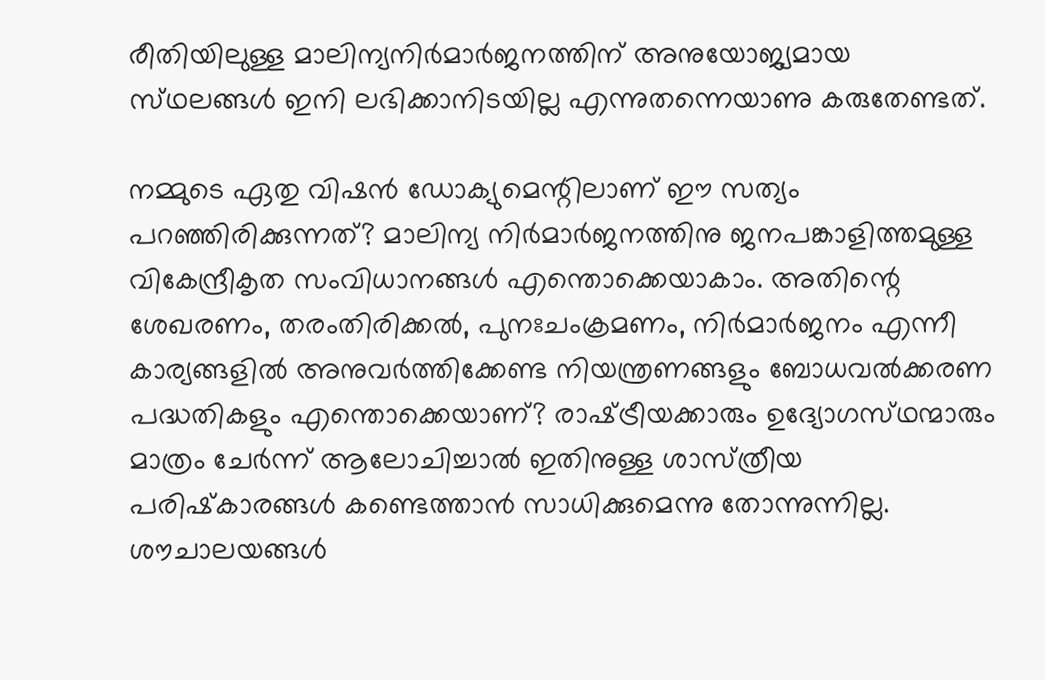രീതിയിലുള്ള മാലിന്യനിര്‍മാര്‍ജനത്തിന്‌ അനുയോജ്യമായ സ്‌ഥലങ്ങള്‍ ഇനി ലഭിക്കാനിടയില്ല എന്നുതന്നെയാണു കരുതേണ്ടത്‌.

നമ്മുടെ ഏതു വിഷന്‍ ഡോക്യുമെന്റിലാണ്‌ ഈ സത്യം പറഞ്ഞിരിക്കുന്നത്‌? മാലിന്യ നിര്‍മാര്‍ജനത്തിനു ജനപങ്കാളിത്തമുള്ള വികേന്ദ്രീകൃത സംവിധാനങ്ങള്‍ എന്തൊക്കെയാകാം. അതിന്റെ ശേഖരണം, തരംതിരിക്കല്‍, പുനഃചംക്രമണം, നിര്‍മാര്‍ജനം എന്നീ കാര്യങ്ങളില്‍ അനുവര്‍ത്തിക്കേണ്ട നിയന്ത്രണങ്ങളും ബോധവല്‍ക്കരണ പദ്ധതികളും എന്തൊക്കെയാണ്‌? രാഷ്‌ട്രീയക്കാരും ഉദ്യോഗസ്‌ഥന്മാരും മാത്രം ചേര്‍ന്ന്‌ ആലോചിച്ചാല്‍ ഇതിനുള്ള ശാസ്‌ത്രീയ പരിഷ്‌കാരങ്ങള്‍ കണ്ടെത്താന്‍ സാധിക്കുമെന്നു തോന്നുന്നില്ല.
ശൗചാലയങ്ങള്‍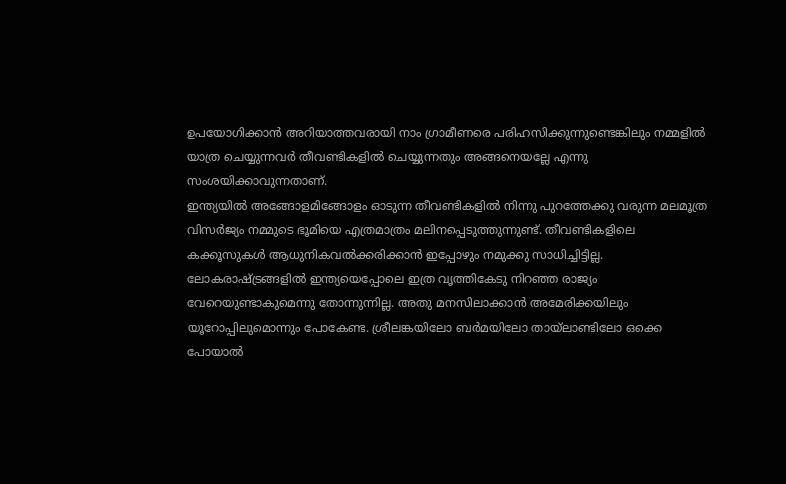ഉപയോഗിക്കാന്‍ അറിയാത്തവരായി നാം ഗ്രാമീണരെ പരിഹസിക്കുന്നുണ്ടെങ്കിലും നമ്മളില്‍ യാത്ര ചെയ്യുന്നവര്‍ തീവണ്ടികളില്‍ ചെയ്യുന്നതും അങ്ങനെയല്ലേ എന്നു സംശയിക്കാവുന്നതാണ്‌.
ഇന്ത്യയില്‍ അങ്ങോളമിങ്ങോളം ഓടുന്ന തീവണ്ടികളില്‍ നിന്നു പുറത്തേക്കു വരുന്ന മലമൂത്ര വിസര്‍ജ്യം നമ്മുടെ ഭൂമിയെ എത്രമാത്രം മലിനപ്പെടുത്തുന്നുണ്ട്‌. തീവണ്ടികളിലെ കക്കൂസുകള്‍ ആധുനികവല്‍ക്കരിക്കാന്‍ ഇപ്പോഴും നമുക്കു സാധിച്ചിട്ടില്ല. ലോകരാഷ്‌ട്രങ്ങളില്‍ ഇന്ത്യയെപ്പോലെ ഇത്ര വൃത്തികേടു നിറഞ്ഞ രാജ്യം വേറെയുണ്ടാകുമെന്നു തോന്നുന്നില്ല. അതു മനസിലാക്കാന്‍ അമേരിക്കയിലും യൂറോപ്പിലുമൊന്നും പോകേണ്ട. ശ്രീലങ്കയിലോ ബര്‍മയിലോ തായ്‌ലാണ്ടിലോ ഒക്കെ പോയാല്‍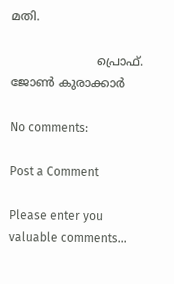മതി.

                       പ്രൊഫ്‌. ജോണ്‍ കുരാക്കാർ

No comments:

Post a Comment

Please enter you valuable comments...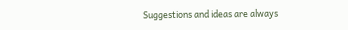Suggestions and ideas are always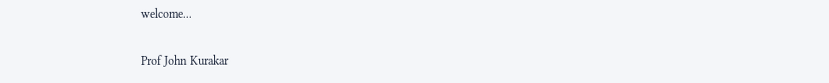welcome...

Prof John Kurakar